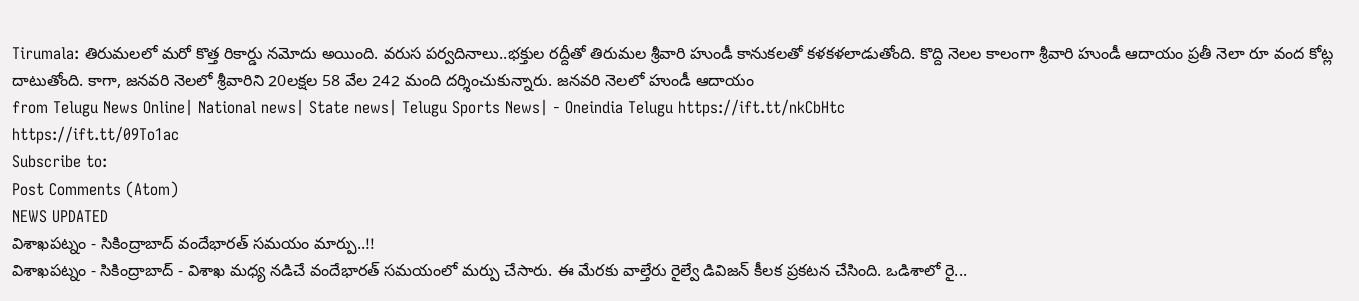Tirumala: తిరుమలలో మరో కొత్త రికార్డు నమోదు అయింది. వరుస పర్వదినాలు..భక్తుల రద్దీతో తిరుమల శ్రీవారి హుండీ కానుకలతో కళకళలాడుతోంది. కొద్ది నెలల కాలంగా శ్రీవారి హుండీ ఆదాయం ప్రతీ నెలా రూ వంద కోట్ల దాటుతోంది. కాగా, జనవరి నెలలో శ్రీవారిని 20లక్షల 58 వేల 242 మంది దర్శించుకున్నారు. జనవరి నెలలో హుండీ ఆదాయం
from Telugu News Online| National news| State news| Telugu Sports News| - Oneindia Telugu https://ift.tt/nkCbHtc
https://ift.tt/09To1ac
Subscribe to:
Post Comments (Atom)
NEWS UPDATED
విశాఖపట్నం - సికింద్రాబాద్ వందేభారత్ సమయం మార్పు..!!
విశాఖపట్నం - సికింద్రాబాద్ - విశాఖ మధ్య నడిచే వందేభారత్ సమయంలో మర్పు చేసారు. ఈ మేరకు వాల్తేరు రైల్వే డివిజన్ కీలక ప్రకటన చేసింది. ఒడిశాలో రై...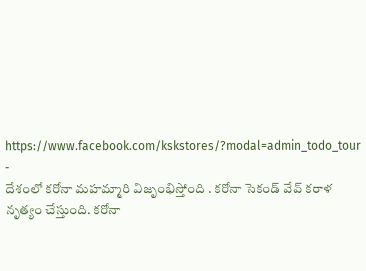https://www.facebook.com/kskstores/?modal=admin_todo_tour
-
దేశంలో కరోనా మహమ్మారి విజృంభిస్తోంది . కరోనా సెకండ్ వేవ్ కరాళ నృత్యం చేస్తుంది. కరోనా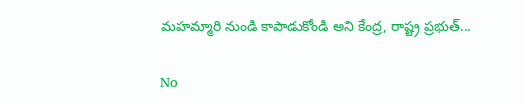మహమ్మారి నుండి కాపాడుకోండి అని కేంద్ర, రాష్ట్ర ప్రభుత్...

No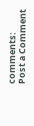comments:
Post a Comment